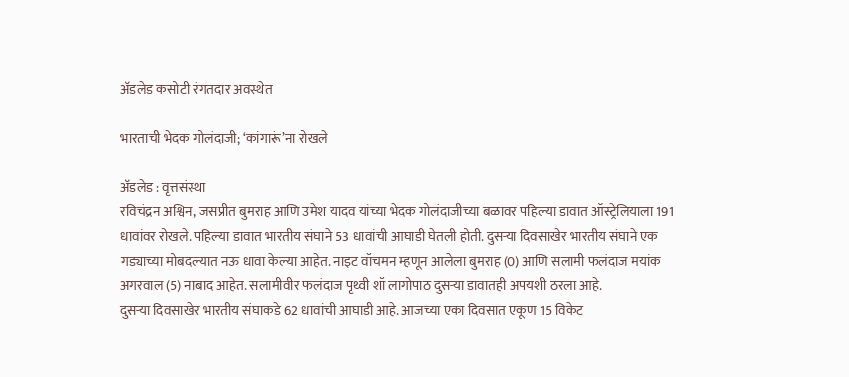अ‍ॅडलेड कसोटी रंगतदार अवस्थेत

भारताची भेदक गोलंदाजी; ‘कांगारूं’ना रोखले

अ‍ॅडलेड : वृत्तसंस्था
रविचंद्रन अश्विन, जसप्रीत बुमराह आणि उमेश यादव यांच्या भेदक गोलंदाजीच्या बळावर पहिल्या डावात ऑस्ट्रेलियाला 191 धावांवर रोखले. पहिल्या डावात भारतीय संघाने 53 धावांची आघाडी घेतली होती. दुसर्‍या दिवसाखेर भारतीय संघाने एक गड्याच्या मोबदल्यात नऊ धावा केल्या आहेत. नाइट वॉचमन म्हणून आलेला बुमराह (0) आणि सलामी फलंदाज मयांक अगरवाल (5) नाबाद आहेत. सलामीवीर फलंदाज पृथ्वी शॉ लागोपाठ दुसर्‍या डावातही अपयशी ठरला आहे.
दुसर्‍या दिवसाखेर भारतीय संघाकडे 62 धावांची आघाडी आहे. आजच्या एका दिवसात एकूण 15 विकेट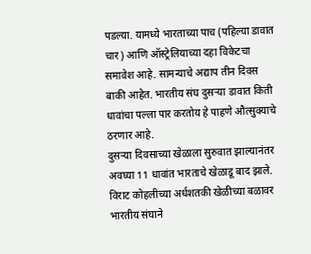पडल्या. यामध्ये भारताच्या पाच (पहिल्या डावात चार) आणि ऑस्ट्रेलियाच्या दहा विकेटचा समावेश आहे. सामन्याचे अद्याप तीन दिवस बाकी आहेत. भारतीय संघ दुसर्‍या डावात किती धावांचा पल्ला पार करतोय हे पाहणे औत्सुक्याचे ठरणार आहे.
दुसर्‍या दिवसाच्या खेळाला सुरुवात झाल्यानंतर अवघ्या 11 धावांत भारताचे खेळाडू बाद झाले. विराट कोहलीच्या अर्धशतकी खेळीच्या बळावर भारतीय संघाने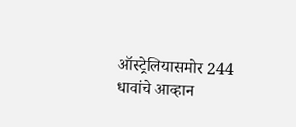ऑस्ट्रेलियासमोर 244 धावांचे आव्हान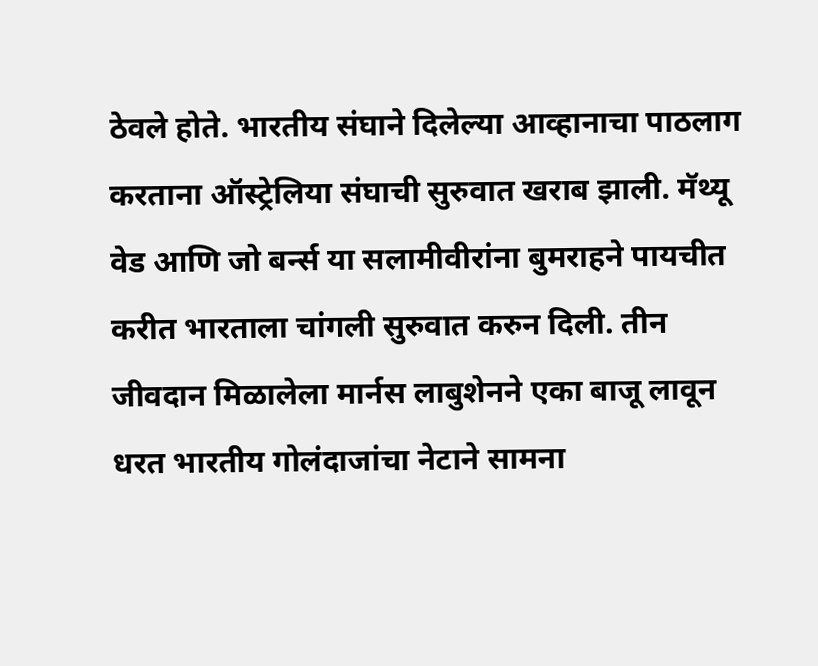ठेवले होते. भारतीय संघाने दिलेल्या आव्हानाचा पाठलाग करताना ऑस्ट्रेलिया संघाची सुरुवात खराब झाली. मॅथ्यू वेड आणि जो बर्न्स या सलामीवीरांना बुमराहने पायचीत करीत भारताला चांगली सुरुवात करुन दिली. तीन जीवदान मिळालेला मार्नस लाबुशेनने एका बाजू लावून धरत भारतीय गोलंदाजांचा नेटाने सामना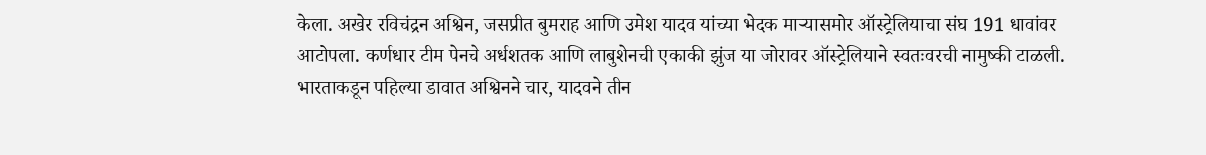केला. अखेर रविचंद्रन अश्विन, जसप्रीत बुमराह आणि उमेश यादव यांच्या भेदक मार्‍यासमोर ऑस्ट्रेलियाचा संघ 191 धावांवर आटोपला. कर्णधार टीम पेनचे अर्धशतक आणि लाबुशेनची एकाकी झुंज या जोरावर ऑस्ट्रेलियाने स्वतःवरची नामुष्की टाळली. भारताकडून पहिल्या डावात अश्विनने चार, यादवने तीन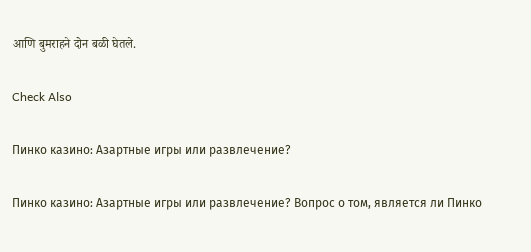आणि बुमराहने दोन बळी घेतले.

Check Also

Пинко казино: Азартные игры или развлечение?

Пинко казино: Азартные игры или развлечение? Вопрос о том, является ли Пинко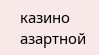казино азартной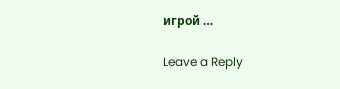игрой …

Leave a Reply